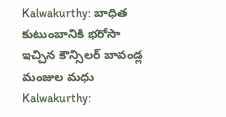Kalwakurthy: బాధిత కుటుంబానికి భరోసా ఇచ్చిన కౌన్సిలర్ బావండ్ల మంజుల మధు
Kalwakurthy: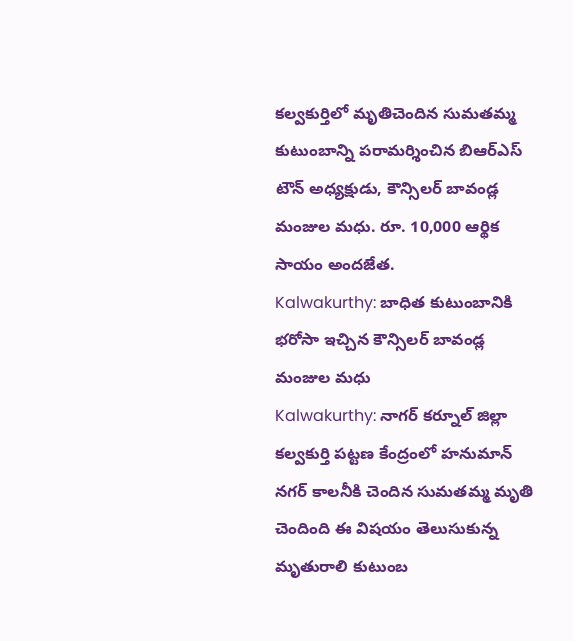కల్వకుర్తిలో మృతిచెందిన సుమతమ్మ కుటుంబాన్ని పరామర్శించిన బిఆర్ఎస్ టౌన్ అధ్యక్షుడు, కౌన్సిలర్ బావండ్ల మంజుల మధు. రూ. 10,000 ఆర్థిక సాయం అందజేత.
Kalwakurthy: బాధిత కుటుంబానికి భరోసా ఇచ్చిన కౌన్సిలర్ బావండ్ల మంజుల మధు
Kalwakurthy: నాగర్ కర్నూల్ జిల్లా కల్వకుర్తి పట్టణ కేంద్రంలో హనుమాన్ నగర్ కాలనీకి చెందిన సుమతమ్మ మృతి చెందింది ఈ విషయం తెలుసుకున్న మృతురాలి కుటుంబ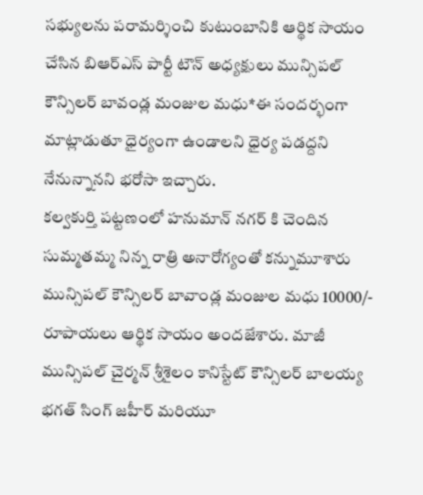సభ్యులను పరామర్శించి కుటుంబానికి ఆర్థిక సాయం చేసిన బిఆర్ఎస్ పార్టీ టౌన్ అధ్యక్షులు మున్సిపల్ కౌన్సిలర్ బావండ్ల మంజుల మధు*ఈ సందర్భంగా మాట్లాడుతూ ధైర్యంగా ఉండాలని ధైర్య పడద్దని నేనున్నానని భరోసా ఇచ్చారు.
కల్వకుర్తి పట్టణంలో హనుమాన్ నగర్ కి చెందిన సుమ్మతమ్మ నిన్న రాత్రి అనారోగ్యంతో కన్నుమూశారు మున్సిపల్ కౌన్సిలర్ బావాండ్ల మంజుల మధు 10000/- రూపాయలు ఆర్థిక సాయం అందజేశారు. మాజీ మున్సిపల్ చైర్మన్ శ్రీశైలం కానిస్టేట్ కౌన్సిలర్ బాలయ్య భగత్ సింగ్ జహీర్ మరియూ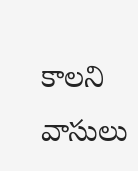కాలని వాసులు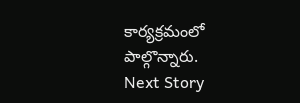కార్యక్రమంలో పాల్గొన్నారు.
Next Story